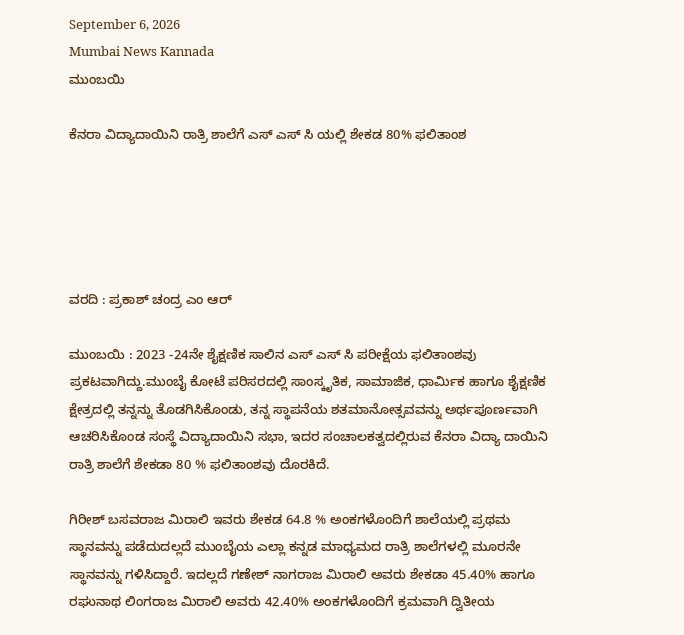September 6, 2026
Mumbai News Kannada
ಮುಂಬಯಿ

ಕೆನರಾ ವಿದ್ಯಾದಾಯಿನಿ ರಾತ್ರಿ ಶಾಲೆಗೆ ಎಸ್ ಎಸ್ ಸಿ ಯಲ್ಲಿ ಶೇಕಡ 80% ಫಲಿತಾಂಶ





ವರದಿ : ಪ್ರಕಾಶ್ ಚಂದ್ರ ಎಂ ಆರ್

ಮುಂಬಯಿ : 2023 -24ನೇ ಶೈಕ್ಷಣಿಕ ಸಾಲಿನ ಎಸ್ ಎಸ್ ಸಿ ಪರೀಕ್ಷೆಯ ಫಲಿತಾಂಶವು ಪ್ರಕಟವಾಗಿದ್ದು.ಮುಂಬೈ ಕೋಟೆ ಪರಿಸರದಲ್ಲಿ ಸಾಂಸ್ಕೃತಿಕ, ಸಾಮಾಜಿಕ, ಧಾರ್ಮಿಕ ಹಾಗೂ ಶೈಕ್ಷಣಿಕ ಕ್ಷೇತ್ರದಲ್ಲಿ ತನ್ನನ್ನು ತೊಡಗಿಸಿಕೊಂಡು, ತನ್ನ ಸ್ಥಾಪನೆಯ ಶತಮಾನೋತ್ಸವವನ್ನು ಅರ್ಥಪೂರ್ಣವಾಗಿ ಆಚರಿಸಿಕೊಂಡ ಸಂಸ್ಥೆ ವಿದ್ಯಾದಾಯಿನಿ ಸಭಾ, ಇದರ ಸಂಚಾಲಕತ್ವದಲ್ಲಿರುವ ಕೆನರಾ ವಿದ್ಯಾ ದಾಯಿನಿ ರಾತ್ರಿ ಶಾಲೆಗೆ ಶೇಕಡಾ 80 % ಫಲಿತಾಂಶವು ದೊರಕಿದೆ.

ಗಿರೀಶ್ ಬಸವರಾಜ ಮಿರಾಲಿ ಇವರು ಶೇಕಡ 64.8 % ಅಂಕಗಳೊಂದಿಗೆ ಶಾಲೆಯಲ್ಲಿ ಪ್ರಥಮ ಸ್ಥಾನವನ್ನು ಪಡೆದುದಲ್ಲದೆ ಮುಂಬೈಯ ಎಲ್ಲಾ ಕನ್ನಡ ಮಾಧ್ಯಮದ ರಾತ್ರಿ ಶಾಲೆಗಳಲ್ಲಿ ಮೂರನೇ ಸ್ಥಾನವನ್ನು ಗಳಿಸಿದ್ದಾರೆ. ಇದಲ್ಲದೆ ಗಣೇಶ್ ನಾಗರಾಜ ಮಿರಾಲಿ ಅವರು ಶೇಕಡಾ 45.40% ಹಾಗೂ ರಘುನಾಥ ಲಿಂಗರಾಜ ಮಿರಾಲಿ ಅವರು 42.40% ಅಂಕಗಳೊಂದಿಗೆ ಕ್ರಮವಾಗಿ ದ್ವಿತೀಯ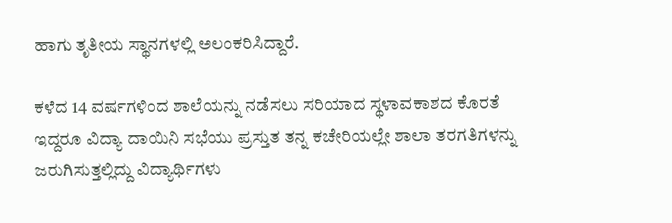ಹಾಗು ತೃತೀಯ ಸ್ಥಾನಗಳಲ್ಲಿ ಅಲಂಕರಿಸಿದ್ದಾರೆ.

ಕಳೆದ 14 ವರ್ಷಗಳಿಂದ ಶಾಲೆಯನ್ನು ನಡೆಸಲು ಸರಿಯಾದ ಸ್ಥಳಾವಕಾಶದ ಕೊರತೆ ಇದ್ದರೂ ವಿದ್ಯಾ ದಾಯಿನಿ ಸಭೆಯು ಪ್ರಸ್ತುತ ತನ್ನ ಕಚೇರಿಯಲ್ಲೇ ಶಾಲಾ ತರಗತಿಗಳನ್ನು ಜರುಗಿಸುತ್ತಲ್ಲಿದ್ದು ವಿದ್ಯಾರ್ಥಿಗಳು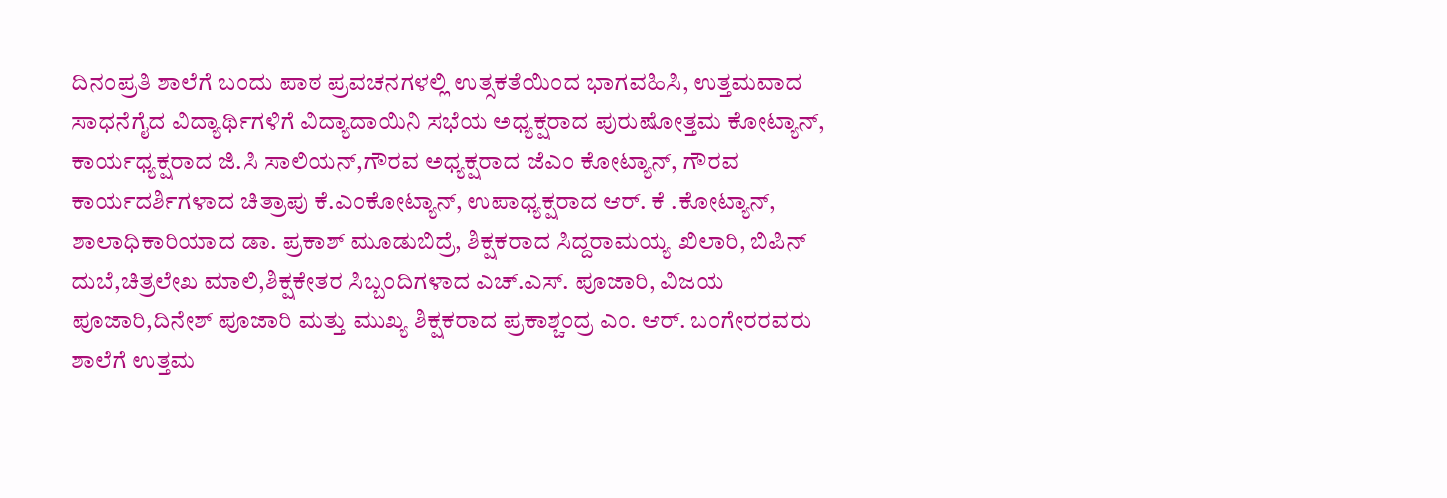ದಿನಂಪ್ರತಿ ಶಾಲೆಗೆ ಬಂದು ಪಾಠ ಪ್ರವಚನಗಳಲ್ಲಿ ಉತ್ಸಕತೆಯಿಂದ ಭಾಗವಹಿಸಿ, ಉತ್ತಮವಾದ ಸಾಧನೆಗೈದ ವಿದ್ಯಾರ್ಥಿಗಳಿಗೆ ವಿದ್ಯಾದಾಯಿನಿ ಸಭೆಯ ಅಧ್ಯಕ್ಷರಾದ ಪುರುಷೋತ್ತಮ ಕೋಟ್ಯಾನ್, ಕಾರ್ಯಧ್ಯಕ್ಷರಾದ ಜಿ.ಸಿ ಸಾಲಿಯನ್,ಗೌರವ ಅಧ್ಯಕ್ಷರಾದ ಜೆಎಂ ಕೋಟ್ಯಾನ್, ಗೌರವ ಕಾರ್ಯದರ್ಶಿಗಳಾದ ಚಿತ್ರಾಪು ಕೆ.ಎಂ‌ಕೋಟ್ಯಾನ್, ಉಪಾಧ್ಯಕ್ಷರಾದ ಆರ್. ಕೆ .ಕೋಟ್ಯಾನ್, ಶಾಲಾಧಿಕಾರಿಯಾದ ಡಾ. ಪ್ರಕಾಶ್ ಮೂಡುಬಿದ್ರೆ, ಶಿಕ್ಷಕರಾದ ಸಿದ್ದರಾಮಯ್ಯ ಖಿಲಾರಿ, ಬಿಪಿನ್ ದುಬೆ,ಚಿತ್ರಲೇಖ ಮಾಲಿ,ಶಿಕ್ಷಕೇತರ ಸಿಬ್ಬಂದಿಗಳಾದ ಎಚ್.ಎಸ್. ಪೂಜಾರಿ, ವಿಜಯ ಪೂಜಾರಿ,ದಿನೇಶ್ ಪೂಜಾರಿ ಮತ್ತು ಮುಖ್ಯ ಶಿಕ್ಷಕರಾದ ಪ್ರಕಾಶ್ಚಂದ್ರ ಎಂ. ಆರ್. ಬಂಗೇರರವರು ಶಾಲೆಗೆ ಉತ್ತಮ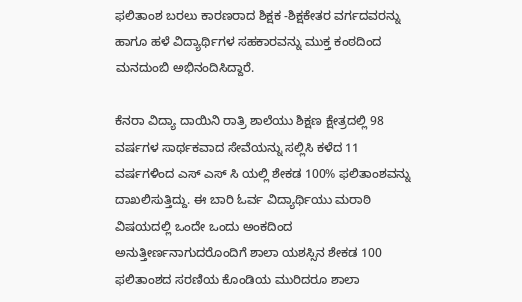ಫಲಿತಾಂಶ ಬರಲು ಕಾರಣರಾದ ಶಿಕ್ಷಕ -ಶಿಕ್ಷಕೇತರ ವರ್ಗದವರನ್ನು ಹಾಗೂ ಹಳೆ ವಿದ್ಯಾರ್ಥಿಗಳ ಸಹಕಾರವನ್ನು ಮುಕ್ತ ಕಂಠದಿಂದ ಮನದುಂಬಿ ಅಭಿನಂದಿಸಿದ್ದಾರೆ.

ಕೆನರಾ ವಿದ್ಯಾ ದಾಯಿನಿ ರಾತ್ರಿ ಶಾಲೆಯು ಶಿಕ್ಷಣ ಕ್ಷೇತ್ರದಲ್ಲಿ 98 ವರ್ಷಗಳ ಸಾರ್ಥಕವಾದ ಸೇವೆಯನ್ನು ಸಲ್ಲಿಸಿ ಕಳೆದ 11 ವರ್ಷಗಳಿಂದ ಎಸ್ ಎಸ್ ಸಿ ಯಲ್ಲಿ ಶೇಕಡ 100% ಫಲಿತಾಂಶವನ್ನು ದಾಖಲಿಸುತ್ತಿದ್ದು. ಈ ಬಾರಿ ಓರ್ವ ವಿದ್ಯಾರ್ಥಿಯು ಮರಾಠಿ ವಿಷಯದಲ್ಲಿ ಒಂದೇ ಒಂದು ಅಂಕದಿಂದ ಅನುತ್ತೀರ್ಣನಾಗುದರೊಂದಿಗೆ ಶಾಲಾ ಯಶಸ್ಸಿನ ಶೇಕಡ 100 ಫಲಿತಾಂಶದ ಸರಣಿಯ ಕೊಂಡಿಯ ಮುರಿದರೂ ಶಾಲಾ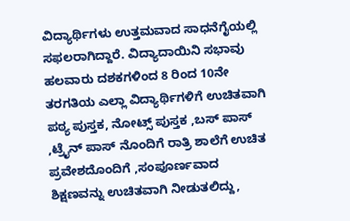ವಿದ್ಯಾರ್ಥಿಗಳು ಉತ್ತಮವಾದ ಸಾಧನೆಗೈಯಲ್ಲಿ ಸಫಲರಾಗಿದ್ದಾರೆ. ವಿದ್ಯಾದಾಯಿನಿ ಸಭಾವು ಹಲವಾರು ದಶಕಗಳಿಂದ 8 ರಿಂದ 10ನೇ ತರಗತಿಯ ಎಲ್ಲಾ ವಿದ್ಯಾರ್ಥಿಗಳಿಗೆ ಉಚಿತವಾಗಿ ಪಠ್ಯ ಪುಸ್ತಕ, ನೋಟ್ಸ್ ಪುಸ್ತಕ ,ಬಸ್ ಪಾಸ್ ,ಟ್ರೈನ್ ಪಾಸ್ ನೊಂದಿಗೆ ರಾತ್ರಿ ಶಾಲೆಗೆ ಉಚಿತ ಪ್ರವೇಶದೊಂದಿಗೆ ,ಸಂಪೂರ್ಣವಾದ ಶಿಕ್ಷಣವನ್ನು ಉಚಿತವಾಗಿ ನೀಡುತಲಿದ್ದು,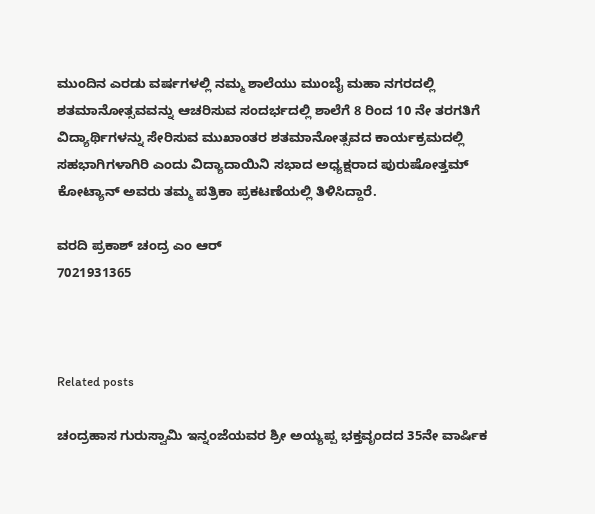ಮುಂದಿನ ಎರಡು ವರ್ಷಗಳಲ್ಲಿ ನಮ್ಮ ಶಾಲೆಯು ಮುಂಬೈ ಮಹಾ ನಗರದಲ್ಲಿ ಶತಮಾನೋತ್ಸವವನ್ನು ಆಚರಿಸುವ ಸಂದರ್ಭದಲ್ಲಿ ಶಾಲೆಗೆ 8 ರಿಂದ 10 ನೇ ತರಗತಿಗೆ ವಿದ್ಯಾರ್ಥಿಗಳನ್ನು ಸೇರಿಸುವ ಮುಖಾಂತರ ಶತಮಾನೋತ್ಸವದ ಕಾರ್ಯಕ್ರಮದಲ್ಲಿ ಸಹಭಾಗಿಗಳಾಗಿರಿ ಎಂದು ವಿದ್ಯಾದಾಯಿನಿ ಸಭಾದ ಅಧ್ಯಕ್ಷರಾದ ಪುರುಷೋತ್ತಮ್ ಕೋಟ್ಯಾನ್ ಅವರು ತಮ್ಮ ಪತ್ರಿಕಾ ಪ್ರಕಟಣೆಯಲ್ಲಿ ತಿಳಿಸಿದ್ದಾರೆ.

ವರದಿ ಪ್ರಕಾಶ್ ಚಂದ್ರ ಎಂ ಆರ್
7021931365



Related posts

ಚಂದ್ರಹಾಸ ಗುರುಸ್ವಾಮಿ ಇನ್ನಂಜೆಯವರ ಶ್ರೀ ಅಯ್ಯಪ್ಪ ಭಕ್ತವೃಂದದ 35ನೇ ವಾರ್ಷಿಕ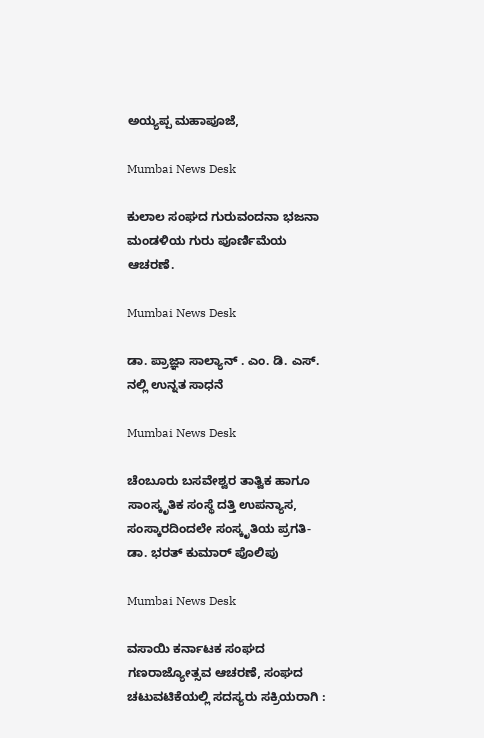ಅಯ್ಯಪ್ಪ ಮಹಾಪೂಜೆ,

Mumbai News Desk

ಕುಲಾಲ ಸಂಘದ ಗುರುವಂದನಾ ಭಜನಾ ಮಂಡಳಿಯ ಗುರು ಪೂರ್ಣಿಮೆಯ ಆಚರಣೆ.

Mumbai News Desk

ಡಾ. ಪ್ರಾಜ್ಞಾ ಸಾಲ್ಯಾನ್ . ಎಂ. ಡಿ. ಎಸ್. ನಲ್ಲಿ ಉನ್ನತ ಸಾಧನೆ

Mumbai News Desk

ಚೆಂಬೂರು ಬಸವೇಶ್ವರ ತಾತ್ವಿಕ ಹಾಗೂ ಸಾಂಸ್ಕೃತಿಕ ಸಂಸ್ಥೆ ದತ್ತಿ ಉಪನ್ಯಾಸ, ಸಂಸ್ಕಾರದಿಂದಲೇ ಸಂಸ್ಕೃತಿಯ ಪ್ರಗತಿ- ಡಾ. ಭರತ್ ಕುಮಾರ್ ಪೊಲಿಪು

Mumbai News Desk

ವಸಾಯಿ ಕರ್ನಾಟಕ ಸಂಘದ ಗಣರಾಜ್ಯೋತ್ಸವ ಆಚರಣೆ, ಸಂಘದ ಚಟುವಟಿಕೆಯಲ್ಲಿ ಸದಸ್ಯರು ಸಕ್ರಿಯರಾಗಿ :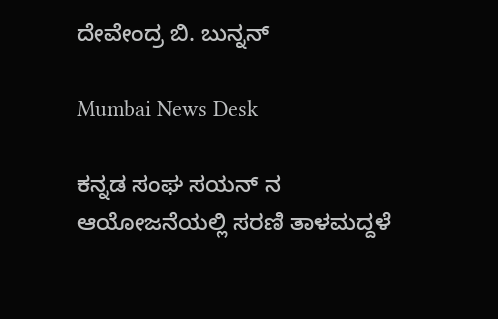ದೇವೇಂದ್ರ ಬಿ. ಬುನ್ನನ್

Mumbai News Desk

ಕನ್ನಡ ಸಂಘ ಸಯನ್ ನ ಆಯೋಜನೆಯಲ್ಲಿ ಸರಣಿ ತಾಳಮದ್ದಳೆ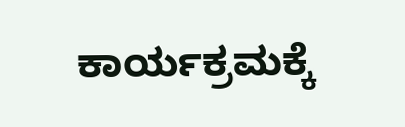ಕಾರ್ಯಕ್ರಮಕ್ಕೆ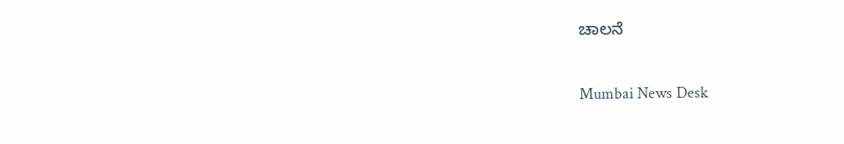ಚಾಲನೆ

Mumbai News Desk